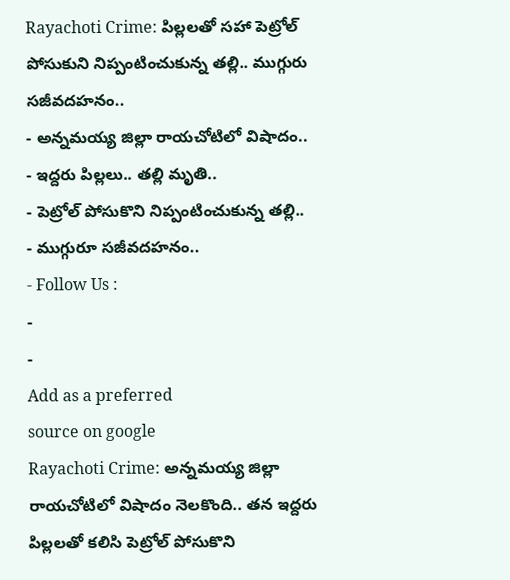Rayachoti Crime: పిల్లలతో సహా పెట్రోల్ పోసుకుని నిప్పంటించుకున్న తల్లి.. ముగ్గురు సజీవదహనం..
- అన్నమయ్య జిల్లా రాయచోటిలో విషాదం..
- ఇద్దరు పిల్లలు.. తల్లి మృతి..
- పెట్రోల్ పోసుకొని నిప్పంటించుకున్న తల్లి..
- ముగ్గురూ సజీవదహనం..
- Follow Us :
-
-
Add as a preferred
source on google
Rayachoti Crime: అన్నమయ్య జిల్లా రాయచోటిలో విషాదం నెలకొంది.. తన ఇద్దరు పిల్లలతో కలిసి పెట్రోల్ పోసుకొని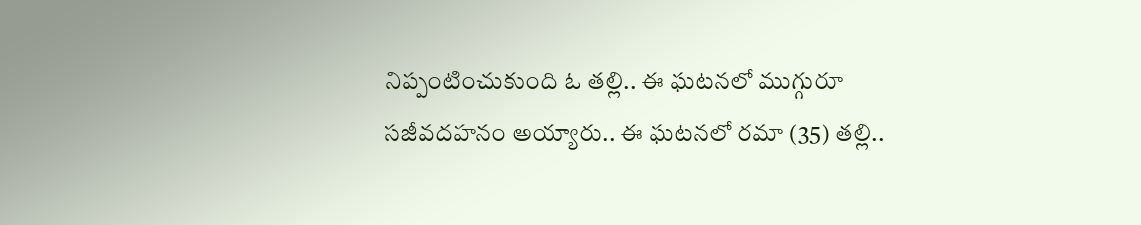నిప్పంటించుకుంది ఓ తల్లి.. ఈ ఘటనలో ముగ్గురూ సజీవదహనం అయ్యారు.. ఈ ఘటనలో రమా (35) తల్లి..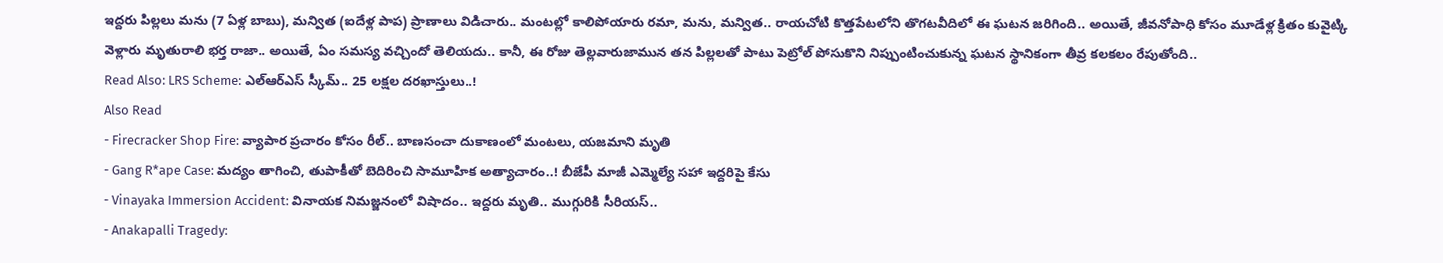ఇద్దరు పిల్లలు మను (7 ఏళ్ల బాబు), మన్విత (ఐదేళ్ల పాప) ప్రాణాలు విడిచారు.. మంటల్లో కాలిపోయారు రమా, మను, మన్విత.. రాయచోటి కొత్తపేటలోని తొగటవీదిలో ఈ ఘటన జరిగింది.. అయితే, జీవనోపాధి కోసం మూడేళ్ల క్రితం కువైట్కి వెళ్లారు మృతురాలి భర్త రాజా.. అయితే, ఏం సమస్య వచ్చిందో తెలియదు.. కానీ, ఈ రోజు తెల్లవారుజామున తన పిల్లలతో పాటు పెట్రోల్ పోసుకొని నిప్పుంటించుకున్న ఘటన స్థానికంగా తీవ్ర కలకలం రేపుతోంది..
Read Also: LRS Scheme: ఎల్ఆర్ఎస్ స్కీమ్.. 25 లక్షల దరఖాస్తులు..!
Also Read
- Firecracker Shop Fire: వ్యాపార ప్రచారం కోసం రీల్.. బాణసంచా దుకాణంలో మంటలు, యజమాని మృతి
- Gang R*ape Case: మద్యం తాగించి, తుపాకీతో బెదిరించి సామూహిక అత్యాచారం..! బీజేపీ మాజీ ఎమ్మెల్యే సహా ఇద్దరిపై కేసు
- Vinayaka Immersion Accident: వినాయక నిమజ్జనంలో విషాదం.. ఇద్దరు మృతి.. ముగ్గురికి సీరియస్..
- Anakapalli Tragedy: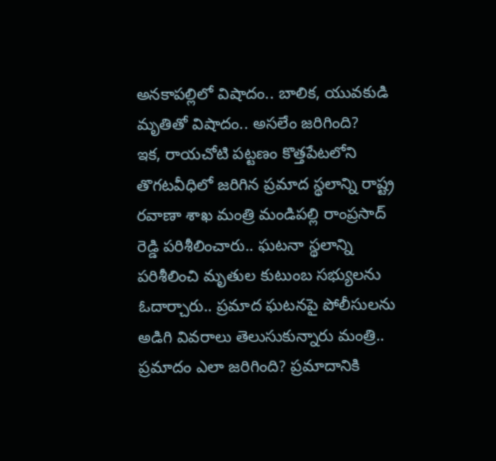అనకాపల్లిలో విషాదం.. బాలిక, యువకుడి మృతితో విషాదం.. అసలేం జరిగింది?
ఇక, రాయచోటి పట్టణం కొత్తపేటలోని తొగటవీధిలో జరిగిన ప్రమాద స్థలాన్ని రాష్ట్ర రవాణా శాఖ మంత్రి మండిపల్లి రాంప్రసాద్ రెడ్డి పరిశీలించారు.. ఘటనా స్థలాన్ని పరిశీలించి మృతుల కుటుంబ సభ్యులను ఓదార్చారు.. ప్రమాద ఘటనపై పోలీసులను అడిగి వివరాలు తెలుసుకున్నారు మంత్రి.. ప్రమాదం ఎలా జరిగింది? ప్రమాదానికి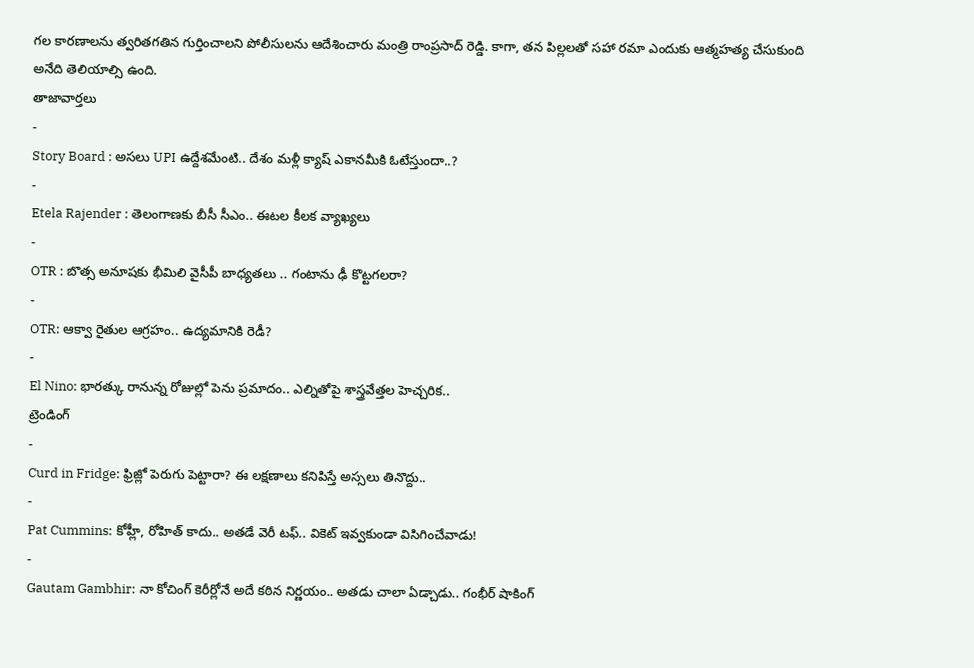గల కారణాలను త్వరితగతిన గుర్తించాలని పోలీసులను ఆదేశించారు మంత్రి రాంప్రసాద్ రెడ్డి. కాగా, తన పిల్లలతో సహా రమా ఎందుకు ఆత్మహత్య చేసుకుంది అనేది తెలియాల్సి ఉంది.
తాజావార్తలు
-
Story Board : అసలు UPI ఉద్దేశమేంటి.. దేశం మళ్లీ క్యాష్ ఎకానమీకి ఓటేస్తుందా..?
-
Etela Rajender : తెలంగాణకు బీసీ సీఎం.. ఈటల కీలక వ్యాఖ్యలు
-
OTR : బొత్స అనూషకు భీమిలి వైసీపీ బాధ్యతలు .. గంటాను ఢీ కొట్టగలరా?
-
OTR: ఆక్వా రైతుల ఆగ్రహం.. ఉద్యమానికి రెడీ?
-
El Nino: భారత్కు రానున్న రోజుల్లో పెను ప్రమాదం.. ఎల్నితోపై శాస్త్రవేత్తల హెచ్చరిక..
ట్రెండింగ్
-
Curd in Fridge: ఫ్రిజ్లో పెరుగు పెట్టారా? ఈ లక్షణాలు కనిపిస్తే అస్సలు తినొద్దు..
-
Pat Cummins: కోహ్లీ, రోహిత్ కాదు.. అతడే వెరీ టఫ్.. వికెట్ ఇవ్వకుండా విసిగించేవాడు!
-
Gautam Gambhir: నా కోచింగ్ కెరీర్లోనే అదే కఠిన నిర్ణయం.. అతడు చాలా ఏడ్చాడు.. గంభీర్ షాకింగ్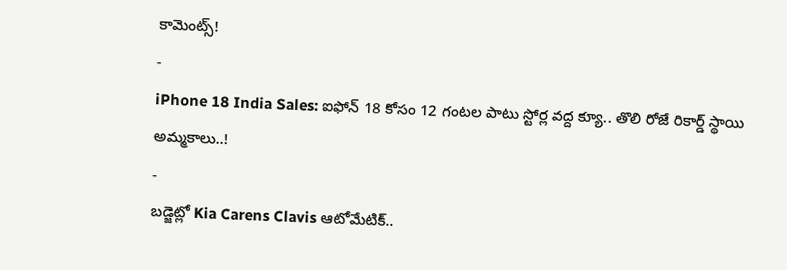కామెంట్స్!
-
iPhone 18 India Sales: ఐఫోన్ 18 కోసం 12 గంటల పాటు స్టోర్ల వద్ద క్యూ.. తొలి రోజే రికార్డ్ స్థాయి అమ్మకాలు..!
-
బడ్జెట్లో Kia Carens Clavis ఆటోమేటిక్..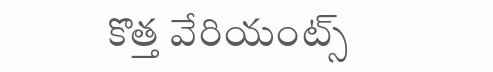కొత్త వేరియంట్స్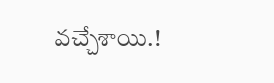వచ్చేశాయి.!